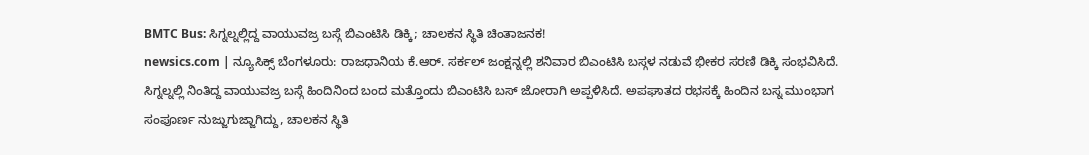BMTC Bus: ಸಿಗ್ನಲ್ನಲ್ಲಿದ್ದ ವಾಯುವಜ್ರ ಬಸ್ಗೆ ಬಿಎಂಟಿಸಿ ಡಿಕ್ಕಿ; ಚಾಲಕನ ಸ್ಥಿತಿ ಚಿಂತಾಜನಕ!
newsics.com | ನ್ಯೂಸಿಕ್ಸ್ ಬೆಂಗಳೂರು: ರಾಜಧಾನಿಯ ಕೆ.ಆರ್. ಸರ್ಕಲ್ ಜಂಕ್ಷನ್ನಲ್ಲಿ ಶನಿವಾರ ಬಿಎಂಟಿಸಿ ಬಸ್ಗಳ ನಡುವೆ ಭೀಕರ ಸರಣಿ ಡಿಕ್ಕಿ ಸಂಭವಿಸಿದೆ. ಸಿಗ್ನಲ್ನಲ್ಲಿ ನಿಂತಿದ್ದ ವಾಯುವಜ್ರ ಬಸ್ಗೆ ಹಿಂದಿನಿಂದ ಬಂದ ಮತ್ತೊಂದು ಬಿಎಂಟಿಸಿ ಬಸ್ ಜೋರಾಗಿ ಅಪ್ಪಳಿಸಿದೆ. ಅಪಘಾತದ ರಭಸಕ್ಕೆ ಹಿಂದಿನ ಬಸ್ನ ಮುಂಭಾಗ ಸಂಪೂರ್ಣ ನುಜ್ಜುಗುಜ್ಜಾಗಿದ್ದು, ಚಾಲಕನ ಸ್ಥಿತಿ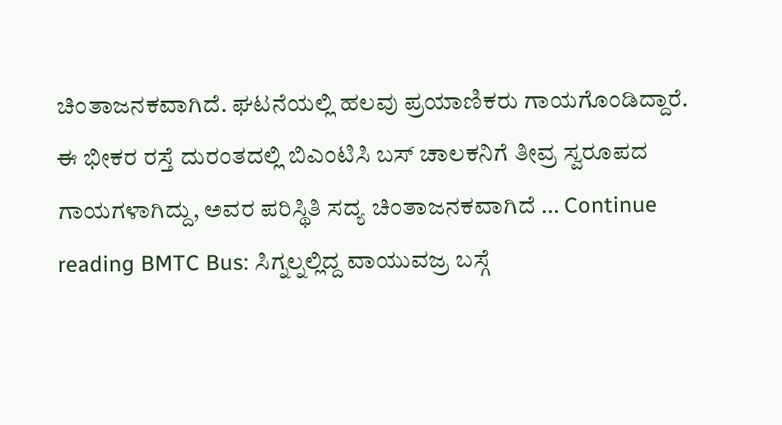ಚಿಂತಾಜನಕವಾಗಿದೆ. ಘಟನೆಯಲ್ಲಿ ಹಲವು ಪ್ರಯಾಣಿಕರು ಗಾಯಗೊಂಡಿದ್ದಾರೆ. ಈ ಭೀಕರ ರಸ್ತೆ ದುರಂತದಲ್ಲಿ ಬಿಎಂಟಿಸಿ ಬಸ್ ಚಾಲಕನಿಗೆ ತೀವ್ರ ಸ್ವರೂಪದ ಗಾಯಗಳಾಗಿದ್ದು, ಅವರ ಪರಿಸ್ಥಿತಿ ಸದ್ಯ ಚಿಂತಾಜನಕವಾಗಿದೆ … Continue reading BMTC Bus: ಸಿಗ್ನಲ್ನಲ್ಲಿದ್ದ ವಾಯುವಜ್ರ ಬಸ್ಗೆ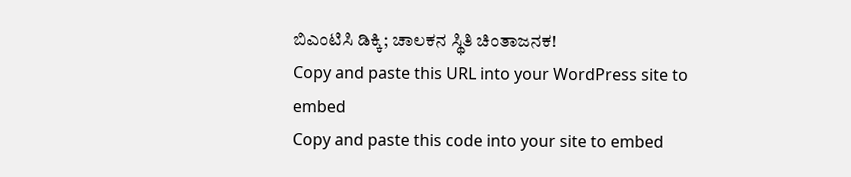ಬಿಎಂಟಿಸಿ ಡಿಕ್ಕಿ; ಚಾಲಕನ ಸ್ಥಿತಿ ಚಿಂತಾಜನಕ!
Copy and paste this URL into your WordPress site to embed
Copy and paste this code into your site to embed